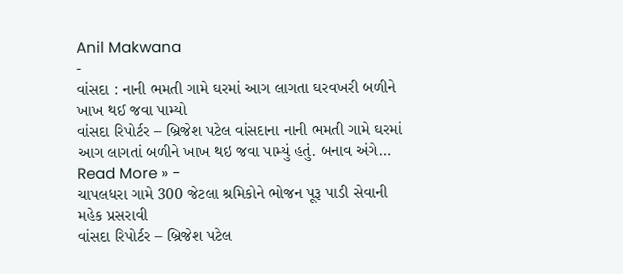Anil Makwana
-
વાંસદા : નાની ભમતી ગામે ઘરમાં આગ લાગતા ઘરવખરી બળીને ખાખ થઈ જવા પામ્યો
વાંસદા રિપોર્ટર – બ્રિજેશ પટેલ વાંસદાના નાની ભમતી ગામે ઘરમાં આગ લાગતાં બળીને ખાખ થઇ જવા પામ્યું હતું. બનાવ અંગે…
Read More » -
ચાપલધરા ગામે 300 જેટલા શ્રમિકોને ભોજન પૂરૂ પાડી સેવાની મહેક પ્રસરાવી
વાંસદા રિપોર્ટર – બ્રિજેશ પટેલ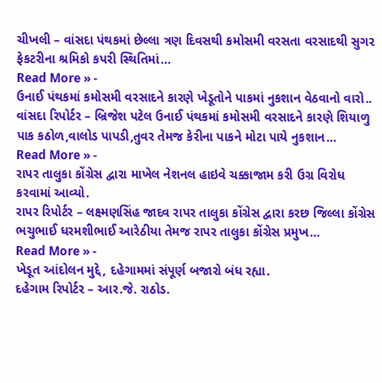ચીખલી – વાંસદા પંથકમાં છેલ્લા ત્રણ દિવસથી કમોસમી વરસતા વરસાદથી સુગર ફેકટરીના શ્રમિકો કપરી સ્થિતિમાં…
Read More » -
ઉનાઈ પંથકમાં કમોસમી વરસાદને કારણે ખેડૂતોને પાકમાં નુકશાન વેઠવાનો વારો..
વાંસદા રિપોર્ટર – બ્રિજેશ પટેલ ઉનાઈ પંથકમાં કમોસમી વરસાદને કારણે શિયાળુ પાક કઠોળ,વાલોડ પાપડી,તુવર તેમજ કેરીના પાકને મોટા પાયે નુકશાન…
Read More » -
રાપર તાલુકા કોંગ્રેસ દ્વારા માખેલ નેશનલ હાઇવે ચક્કાજામ કરી ઉગ્ર વિરોધ કરવામાં આવ્યો.
રાપર રિપોર્ટર – લક્ષ્મણસિંહ જાદવ રાપર તાલુકા કોંગ્રેસ દ્વારા કરછ જિલ્લા કોંગ્રેસ ભચુભાઈ ધરમશીભાઈ આરેઠીયા તેમજ રાપર તાલુકા કોંગ્રેસ પ્રમુખ…
Read More » -
ખેડૂત આંદોલન મુદ્દે, દહેગામમાં સંપૂર્ણ બજારો બંધ રહ્યા.
દહેગામ રિપોર્ટર – આર.જે. રાઠોડ.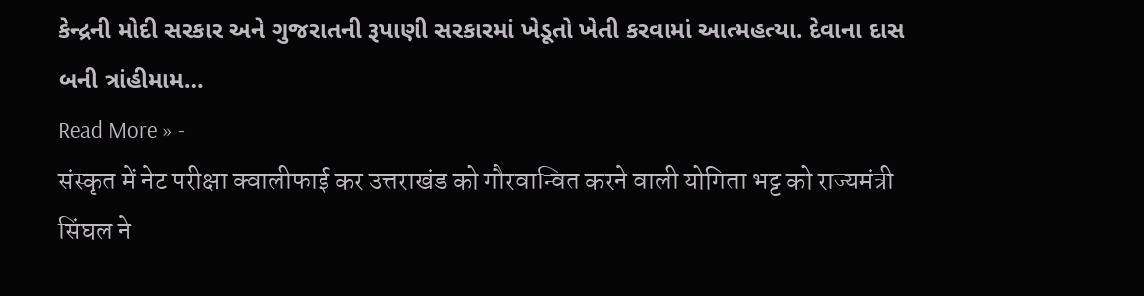કેન્દ્રની મોદી સરકાર અને ગુજરાતની રૂપાણી સરકારમાં ખેડૂતો ખેતી કરવામાં આત્મહત્યા. દેવાના દાસ બની ત્રાંહીમામ…
Read More » -
संस्कृत में नेट परीक्षा क्वालीफाई कर उत्तराखंड को गौरवान्वित करने वाली योगिता भट्ट को राज्यमंत्री सिंघल ने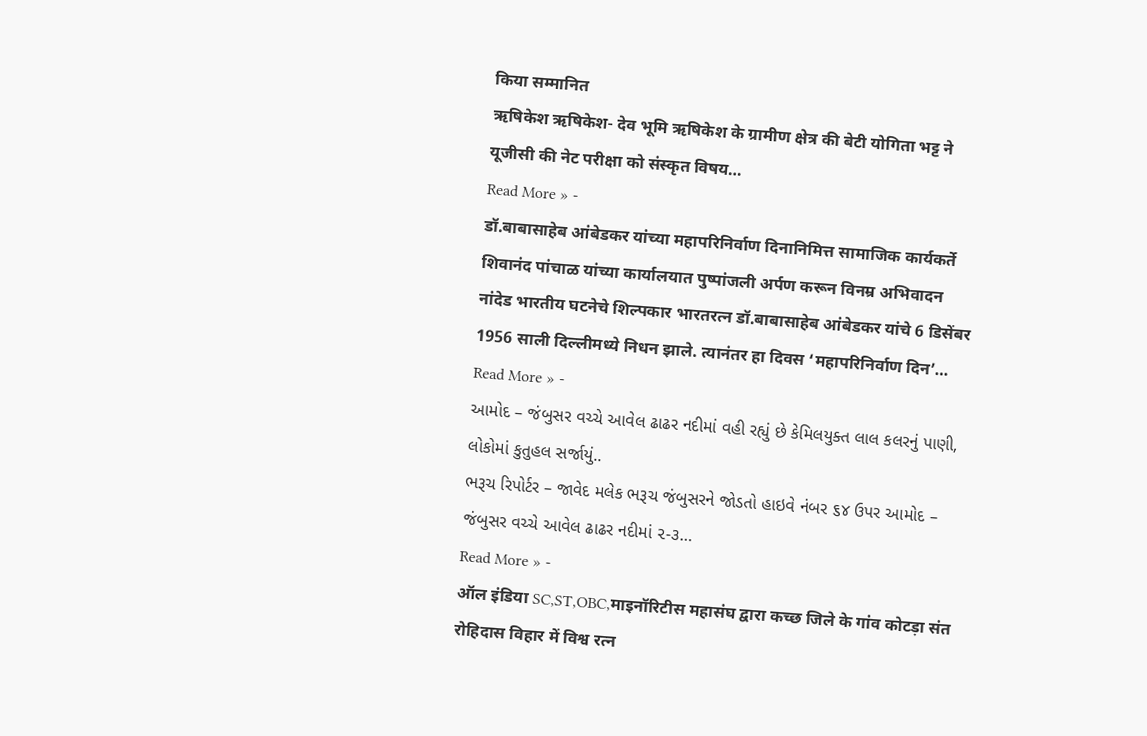किया सम्मानित
ऋषिकेश ऋषिकेश- देव भूमि ऋषिकेश के ग्रामीण क्षेत्र की बेटी योगिता भट्ट ने यूजीसी की नेट परीक्षा को संस्कृत विषय…
Read More » -
डॉ.बाबासाहेब आंबेडकर यांच्या महापरिनिर्वाण दिनानिमित्त सामाजिक कार्यकर्ते शिवानंद पांचाळ यांच्या कार्यालयात पुष्पांजली अर्पण करून विनम्र अभिवादन
नांदेड भारतीय घटनेचे शिल्पकार भारतरत्न डॉ.बाबासाहेब आंबेडकर यांचे 6 डिसेंबर 1956 साली दिल्लीमध्ये निधन झाले. त्यानंतर हा दिवस ‘महापरिनिर्वाण दिन’…
Read More » -
આમોદ – જંબુસર વચ્ચે આવેલ ઢાઢર નદીમાં વહી રહ્યું છે કેમિલયુક્ત લાલ કલરનું પાણી, લોકોમાં કુતુહલ સર્જાયું..
ભરૂચ રિપોર્ટર – જાવેદ મલેક ભરૂચ જંબુસરને જોડતો હાઇવે નંબર ૬૪ ઉપર આમોદ – જંબુસર વચ્ચે આવેલ ઢાઢર નદીમાં ૨-૩…
Read More » -
ऑल इंडिया SC,ST,OBC,माइनॉरिटीस महासंघ द्वारा कच्छ जिले के गांव कोटड़ा संत रोहिदास विहार में विश्व रत्न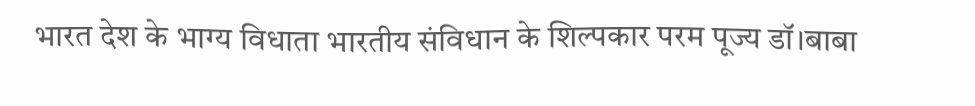भारत देश के भाग्य विधाता भारतीय संविधान के शिल्पकार परम पूज्य डॉ।बाबा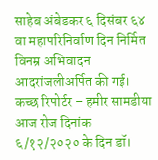साहेब अंबेडकर ६ दिसंबर ६४ वा महापरिनिर्वाण दिन निर्मित विनम्र अभिवादन आदरांजलीअर्पित की गई।
कच्छ रिपोर्टर – हमीर सामडीया आज रोज दिनांक ६/१२/२०२० के दिन डॉ।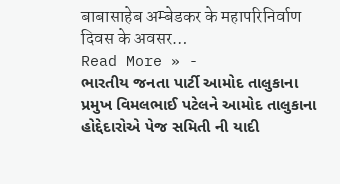बाबासाहेब अम्बेडकर के महापरिनिर्वाण दिवस के अवसर…
Read More » -
ભારતીય જનતા પાર્ટી આમોદ તાલુકાના પ્રમુખ વિમલભાઈ પટેલને આમોદ તાલુકાના હોદ્દેદારોએ પેજ સમિતી ની યાદી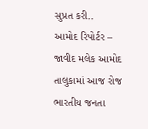સુપ્રત કરી..
આમોદ રિપોર્ટર – જાવીદ મલેક આમોદ તાલુકામાં આજ રોજ ભારતીય જનતા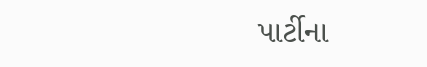પાર્ટીના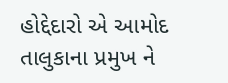હોદ્દેદારો એ આમોદ તાલુકાના પ્રમુખ ને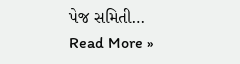પેજ સમિતી…
Read More »